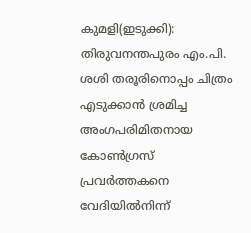കുമളി(ഇടുക്കി): തിരുവനന്തപുരം എം.പി. ശശി തരൂരിനൊപ്പം ചിത്രം എടുക്കാൻ ശ്രമിച്ച അംഗപരിമിതനായ കോൺഗ്രസ് പ്രവർത്തകനെ വേദിയിൽനിന്ന്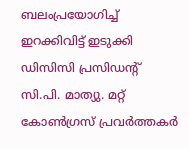ബലംപ്രയോഗിച്ച് ഇറക്കിവിട്ട് ഇടുക്കി ഡിസിസി പ്രസിഡന്റ് സി.പി. മാത്യു. മറ്റ് കോൺഗ്രസ് പ്രവർത്തകർ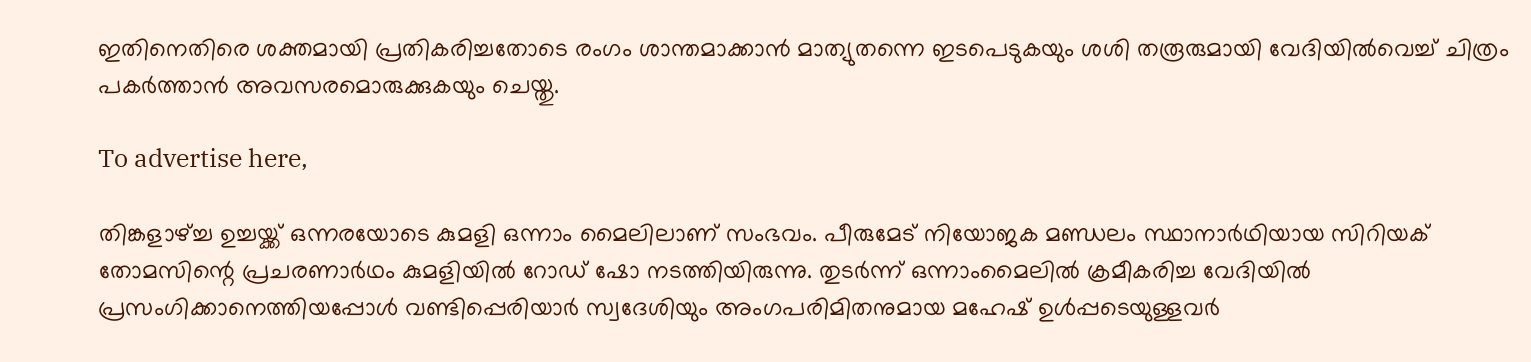ഇതിനെതിരെ ശക്തമായി പ്രതികരിച്ചതോടെ രംഗം ശാന്തമാക്കാൻ മാത്യുതന്നെ ഇടപെടുകയും ശശി തരൂരുമായി വേദിയിൽവെച്ച് ചിത്രം പകർത്താൻ അവസരമൊരുക്കുകയും ചെയ്തു.

To advertise here,

തിങ്കളാഴ്ച്ച ഉച്ചയ്ക്ക് ഒന്നരയോടെ കുമളി ഒന്നാം മൈലിലാണ് സംഭവം. പീരുമേട് നിയോജക മണ്ഡലം സ്ഥാനാർഥിയായ സിറിയക് തോമസിന്റെ പ്രചരണാർഥം കുമളിയിൽ റോഡ് ഷോ നടത്തിയിരുന്നു. തുടർന്ന് ഒന്നാംമൈലിൽ ക്രമീകരിച്ച വേദിയിൽ പ്രസംഗിക്കാനെത്തിയപ്പോൾ വണ്ടിപ്പെരിയാർ സ്വദേശിയും അംഗപരിമിതനുമായ മഹേഷ് ഉൾപ്പടെയുള്ളവർ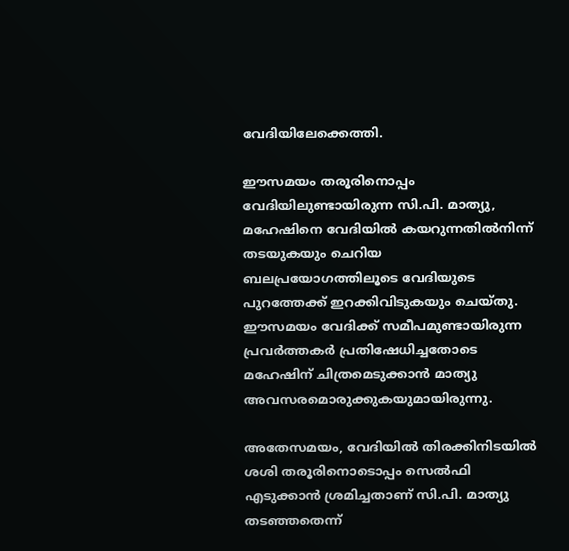വേദിയിലേക്കെത്തി.

ഈസമയം തരൂരിനൊപ്പം വേദിയിലുണ്ടായിരുന്ന സി.പി. മാത്യു, മഹേഷിനെ വേദിയിൽ കയറുന്നതിൽനിന്ന് തടയുകയും ചെറിയ ബലപ്രയോഗത്തിലൂടെ വേദിയുടെ പുറത്തേക്ക് ഇറക്കിവിടുകയും ചെയ്തു. ഈസമയം വേദിക്ക് സമീപമുണ്ടായിരുന്ന പ്രവർത്തകർ പ്രതിഷേധിച്ചതോടെ മഹേഷിന് ചിത്രമെടുക്കാൻ മാത്യു അവസരമൊരുക്കുകയുമായിരുന്നു.

അതേസമയം, വേദിയിൽ തിരക്കിനിടയിൽ ശശി തരൂരിനൊടൊപ്പം സെൽഫി എടുക്കാൻ ശ്രമിച്ചതാണ് സി.പി. മാത്യു തടഞ്ഞതെന്ന്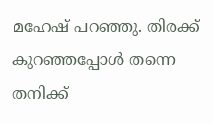മഹേഷ് പറഞ്ഞു. തിരക്ക് കുറഞ്ഞപ്പോൾ തന്നെ തനിക്ക്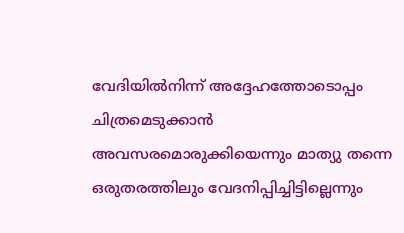വേദിയിൽനിന്ന് അദ്ദേഹത്തോടൊപ്പം ചിത്രമെടുക്കാൻ അവസരമൊരുക്കിയെന്നും മാത്യു തന്നെ ഒരുതരത്തിലും വേദനിപ്പിച്ചിട്ടില്ലെന്നും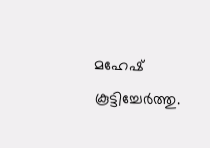മഹേഷ് കൂട്ടിച്ചേർത്തു.